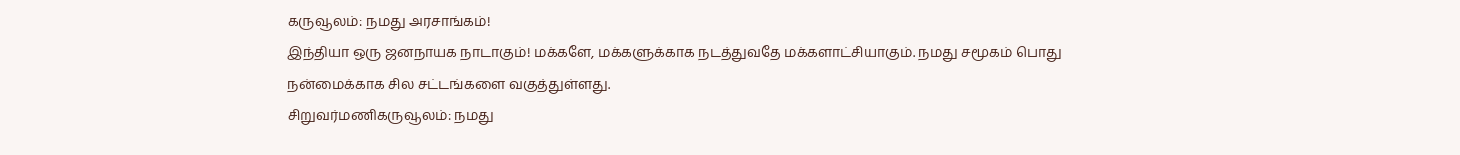கருவூலம்: நமது அரசாங்கம்!
இந்தியா ஒரு ஜனநாயக நாடாகும்! மக்களே, மக்களுக்காக நடத்துவதே மக்களாட்சியாகும். நமது சமூகம் பொது நன்மைக்காக சில சட்டங்களை வகுத்துள்ளது.
சிறுவர்மணிகருவூலம்: நமது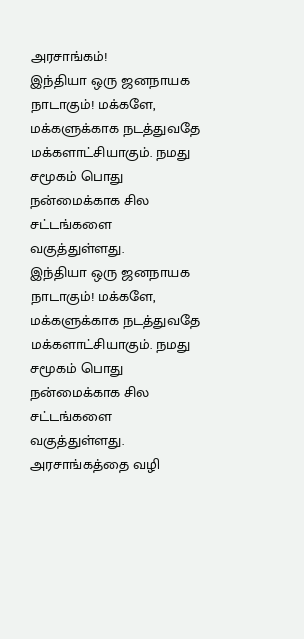அரசாங்கம்!
இந்தியா ஒரு ஜனநாயக நாடாகும்! மக்களே, மக்களுக்காக நடத்துவதே மக்களாட்சியாகும். நமது சமூகம் பொது நன்மைக்காக சில சட்டங்களை வகுத்துள்ளது.
இந்தியா ஒரு ஜனநாயக நாடாகும்! மக்களே, மக்களுக்காக நடத்துவதே மக்களாட்சியாகும். நமது சமூகம் பொது நன்மைக்காக சில சட்டங்களை வகுத்துள்ளது. அரசாங்கத்தை வழி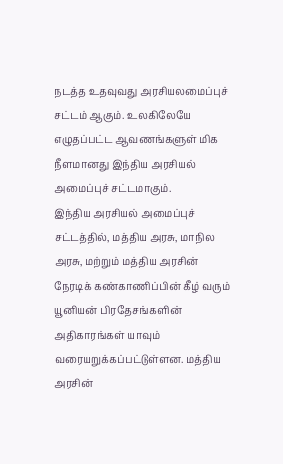நடத்த உதவுவது அரசியலமைப்புச் சட்டம் ஆகும். உலகிலேயே எழுதப்பட்ட ஆவணங்களுள் மிக நீளமானது இந்திய அரசியல் அமைப்புச் சட்டமாகும்.
இந்திய அரசியல் அமைப்புச் சட்டத்தில், மத்திய அரசு, மாநில அரசு, மற்றும் மத்திய அரசின் நேரடிக் கண்காணிப்பின் கீழ் வரும் யூனியன் பிரதேசங்களின் அதிகாரங்கள் யாவும் வரையறுக்கப்பட்டுள்ளன. மத்திய அரசின்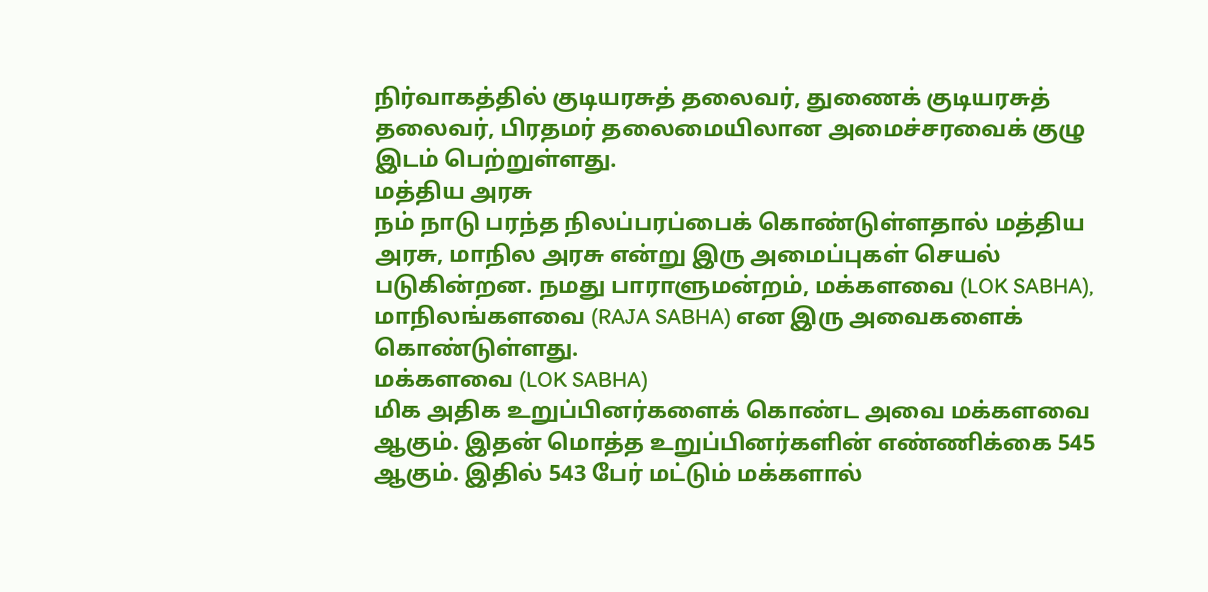நிர்வாகத்தில் குடியரசுத் தலைவர், துணைக் குடியரசுத் தலைவர், பிரதமர் தலைமையிலான அமைச்சரவைக் குழு இடம் பெற்றுள்ளது.
மத்திய அரசு
நம் நாடு பரந்த நிலப்பரப்பைக் கொண்டுள்ளதால் மத்திய அரசு, மாநில அரசு என்று இரு அமைப்புகள் செயல் படுகின்றன. நமது பாராளுமன்றம், மக்களவை (LOK SABHA), மாநிலங்களவை (RAJA SABHA) என இரு அவைகளைக் கொண்டுள்ளது.
மக்களவை (LOK SABHA)
மிக அதிக உறுப்பினர்களைக் கொண்ட அவை மக்களவை ஆகும். இதன் மொத்த உறுப்பினர்களின் எண்ணிக்கை 545 ஆகும். இதில் 543 பேர் மட்டும் மக்களால்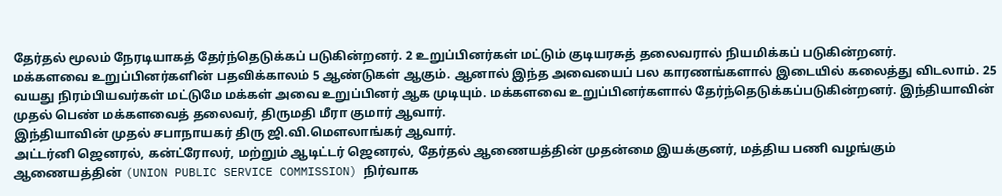தேர்தல் மூலம் நேரடியாகத் தேர்ந்தெடுக்கப் படுகின்றனர். 2 உறுப்பினர்கள் மட்டும் குடியரசுத் தலைவரால் நியமிக்கப் படுகின்றனர்.
மக்களவை உறுப்பினர்களின் பதவிக்காலம் 5 ஆண்டுகள் ஆகும். ஆனால் இந்த அவையைப் பல காரணங்களால் இடையில் கலைத்து விடலாம். 25 வயது நிரம்பியவர்கள் மட்டுமே மக்கள் அவை உறுப்பினர் ஆக முடியும். மக்களவை உறுப்பினர்களால் தேர்ந்தெடுக்கப்படுகின்றனர். இந்தியாவின் முதல் பெண் மக்களவைத் தலைவர், திருமதி மீரா குமார் ஆவார்.
இந்தியாவின் முதல் சபாநாயகர் திரு ஜி.வி.மெளலாங்கர் ஆவார்.
அட்டர்னி ஜெனரல், கன்ட்ரோலர், மற்றும் ஆடிட்டர் ஜெனரல், தேர்தல் ஆணையத்தின் முதன்மை இயக்குனர், மத்திய பணி வழங்கும் ஆணையத்தின் (UNION PUBLIC SERVICE COMMISSION) நிர்வாக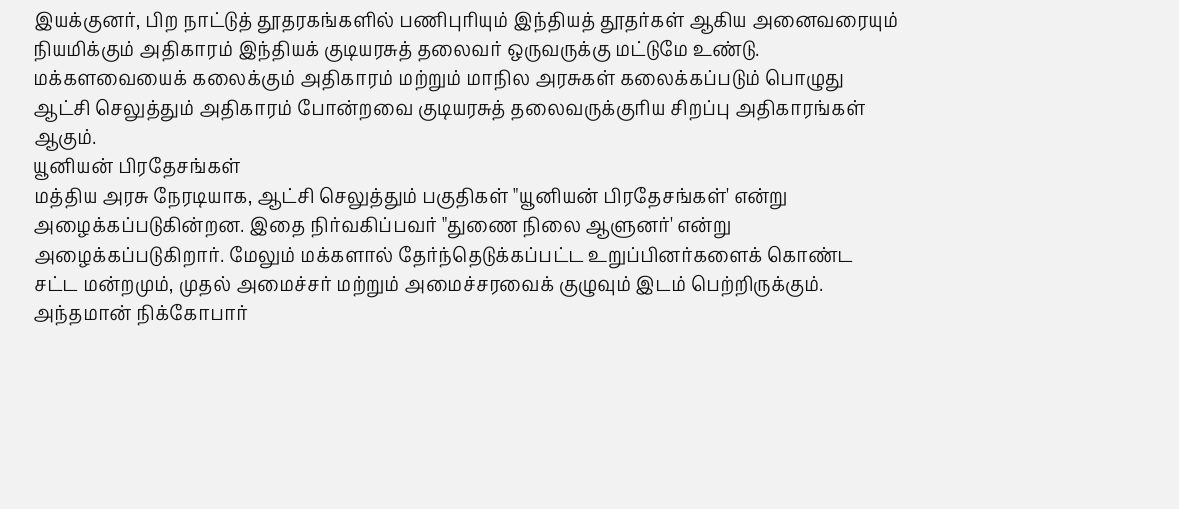இயக்குனர், பிற நாட்டுத் தூதரகங்களில் பணிபுரியும் இந்தியத் தூதர்கள் ஆகிய அனைவரையும் நியமிக்கும் அதிகாரம் இந்தியக் குடியரசுத் தலைவர் ஒருவருக்கு மட்டுமே உண்டு.
மக்களவையைக் கலைக்கும் அதிகாரம் மற்றும் மாநில அரசுகள் கலைக்கப்படும் பொழுது ஆட்சி செலுத்தும் அதிகாரம் போன்றவை குடியரசுத் தலைவருக்குரிய சிறப்பு அதிகாரங்கள் ஆகும்.
யூனியன் பிரதேசங்கள்
மத்திய அரசு நேரடியாக, ஆட்சி செலுத்தும் பகுதிகள் "யூனியன் பிரதேசங்கள்' என்று அழைக்கப்படுகின்றன. இதை நிர்வகிப்பவர் "துணை நிலை ஆளுனர்' என்று அழைக்கப்படுகிறார். மேலும் மக்களால் தேர்ந்தெடுக்கப்பட்ட உறுப்பினர்களைக் கொண்ட சட்ட மன்றமும், முதல் அமைச்சர் மற்றும் அமைச்சரவைக் குழுவும் இடம் பெற்றிருக்கும்.
அந்தமான் நிக்கோபார்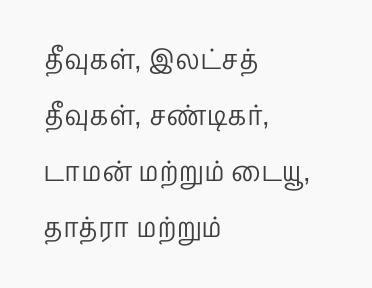தீவுகள், இலட்சத் தீவுகள், சண்டிகர், டாமன் மற்றும் டையூ, தாத்ரா மற்றும்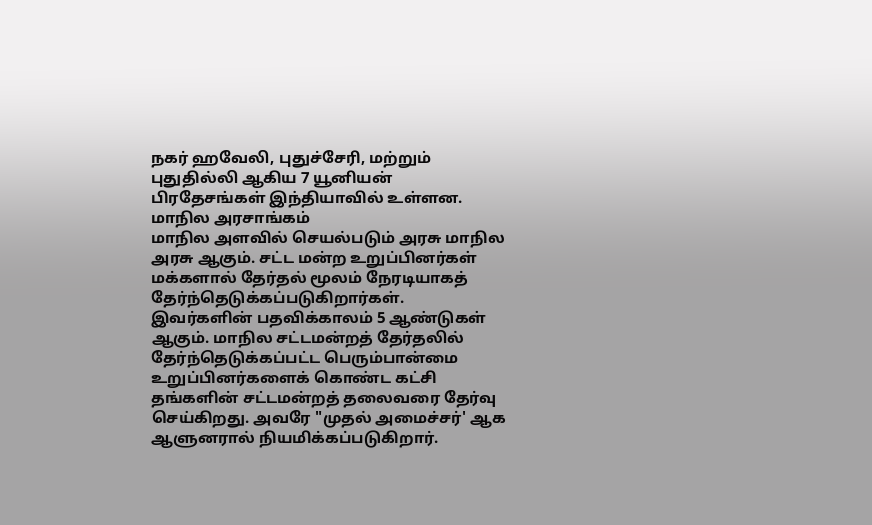நகர் ஹவேலி, புதுச்சேரி, மற்றும் புதுதில்லி ஆகிய 7 யூனியன் பிரதேசங்கள் இந்தியாவில் உள்ளன.
மாநில அரசாங்கம்
மாநில அளவில் செயல்படும் அரசு மாநில அரசு ஆகும். சட்ட மன்ற உறுப்பினர்கள் மக்களால் தேர்தல் மூலம் நேரடியாகத் தேர்ந்தெடுக்கப்படுகிறார்கள். இவர்களின் பதவிக்காலம் 5 ஆண்டுகள் ஆகும். மாநில சட்டமன்றத் தேர்தலில் தேர்ந்தெடுக்கப்பட்ட பெரும்பான்மை உறுப்பினர்களைக் கொண்ட கட்சி தங்களின் சட்டமன்றத் தலைவரை தேர்வு செய்கிறது. அவரே "முதல் அமைச்சர்' ஆக ஆளுனரால் நியமிக்கப்படுகிறார்.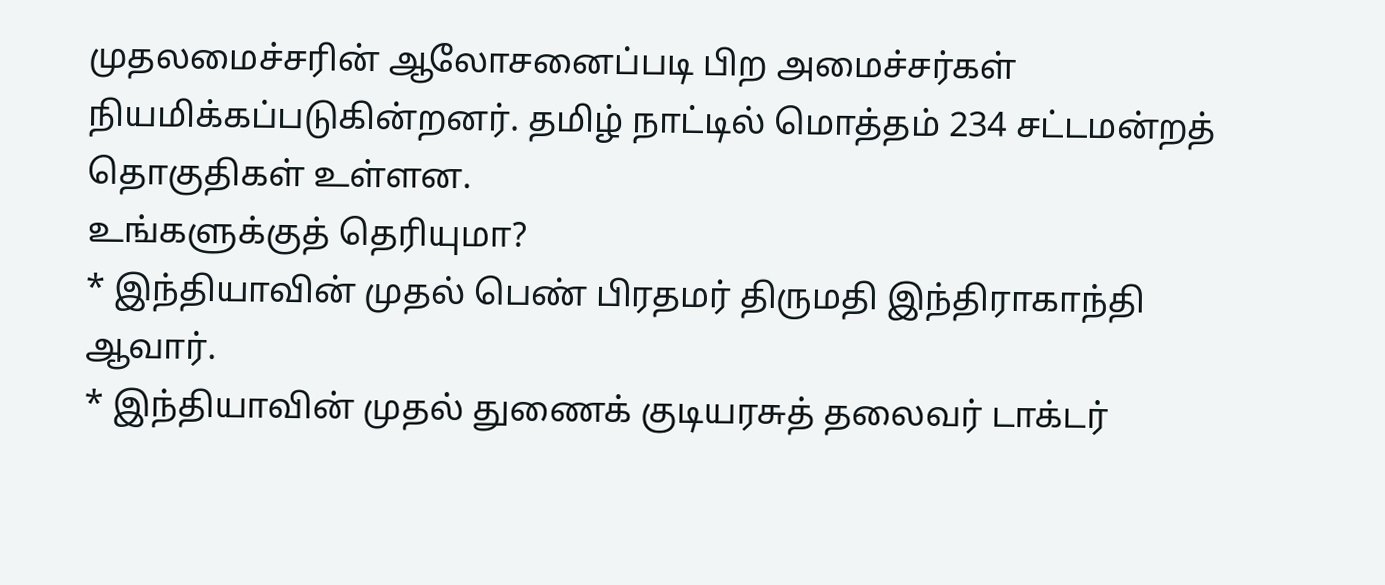முதலமைச்சரின் ஆலோசனைப்படி பிற அமைச்சர்கள் நியமிக்கப்படுகின்றனர். தமிழ் நாட்டில் மொத்தம் 234 சட்டமன்றத் தொகுதிகள் உள்ளன.
உங்களுக்குத் தெரியுமா?
* இந்தியாவின் முதல் பெண் பிரதமர் திருமதி இந்திராகாந்தி ஆவார்.
* இந்தியாவின் முதல் துணைக் குடியரசுத் தலைவர் டாக்டர்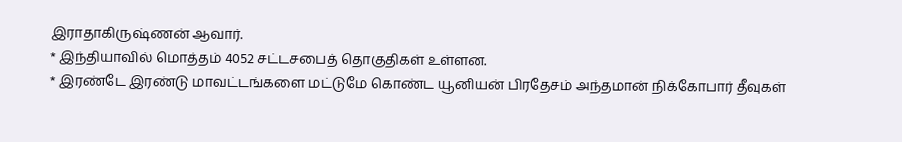இராதாகிருஷ்ணன் ஆவார்.
* இந்தியாவில் மொத்தம் 4052 சட்டசபைத் தொகுதிகள் உள்ளன.
* இரண்டே இரண்டு மாவட்டங்களை மட்டுமே கொண்ட யூனியன் பிரதேசம் அந்தமான் நிக்கோபார் தீவுகள்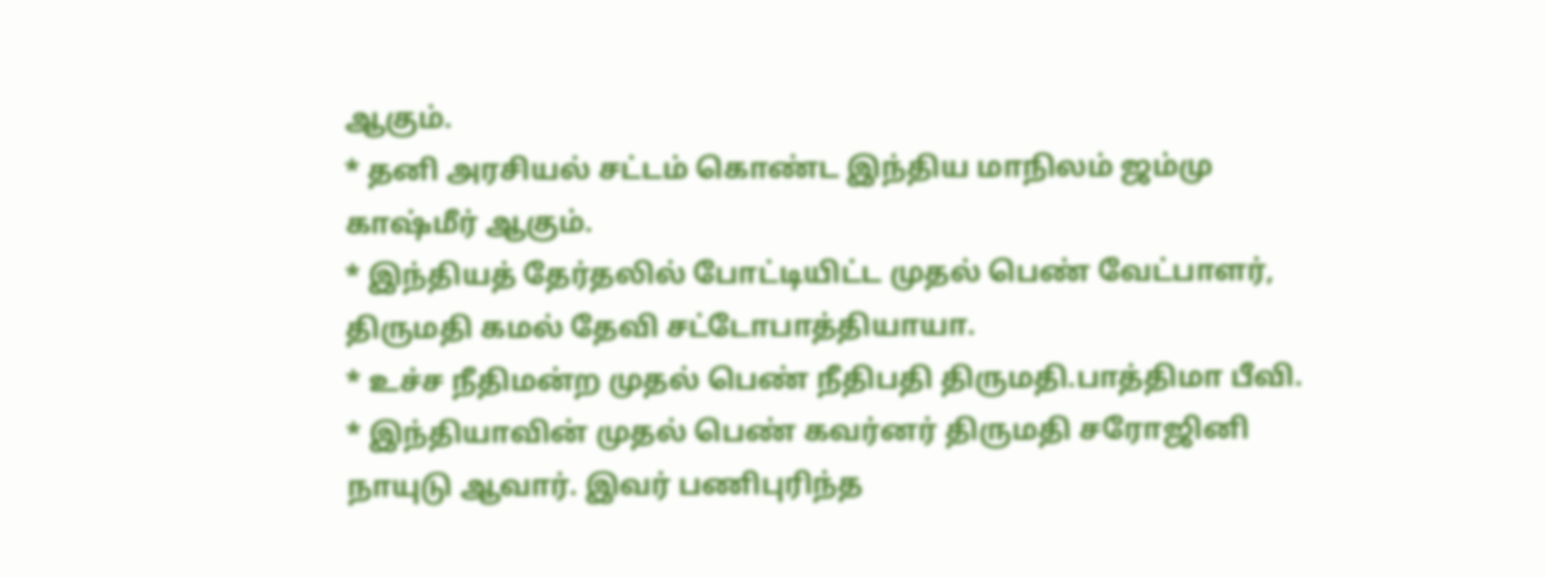ஆகும்.
* தனி அரசியல் சட்டம் கொண்ட இந்திய மாநிலம் ஜம்மு காஷ்மீர் ஆகும்.
* இந்தியத் தேர்தலில் போட்டியிட்ட முதல் பெண் வேட்பாளர், திருமதி கமல் தேவி சட்டோபாத்தியாயா.
* உச்ச நீதிமன்ற முதல் பெண் நீதிபதி திருமதி.பாத்திமா பீவி.
* இந்தியாவின் முதல் பெண் கவர்னர் திருமதி சரோஜினி நாயுடு ஆவார். இவர் பணிபுரிந்த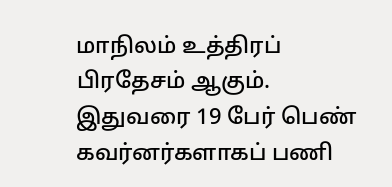மாநிலம் உத்திரப் பிரதேசம் ஆகும். இதுவரை 19 பேர் பெண் கவர்னர்களாகப் பணி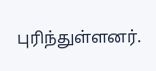புரிந்துள்ளனர்.